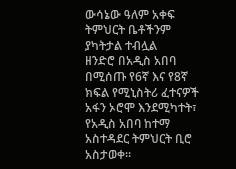ውሳኔው ዓለም አቀፍ ትምህርት ቤቶችንም ያካትታል ተብሏል
ዘንድሮ በአዲስ አበባ በሚሰጡ የ6ኛ እና የ8ኛ ክፍል የሚኒስትሪ ፈተናዎች አፋን ኦሮሞ እንደሚካተት፣ የአዲስ አበባ ከተማ አስተዳደር ትምህርት ቢሮ አስታወቀ።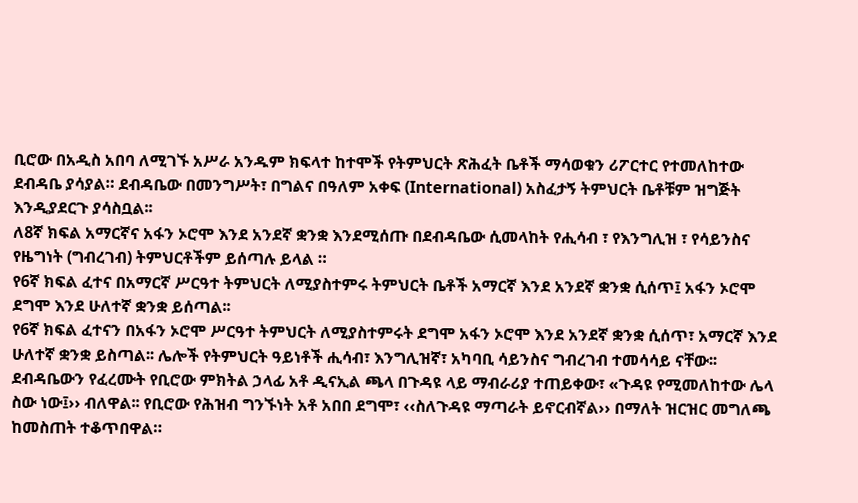ቢሮው በአዲስ አበባ ለሚገኙ አሥራ አንዱም ክፍላተ ከተሞች የትምህርት ጽሕፈት ቤቶች ማሳወቁን ሪፖርተር የተመለከተው ደብዳቤ ያሳያል። ደብዳቤው በመንግሥት፣ በግልና በዓለም አቀፍ (International) አስፈታኝ ትምህርት ቤቶቹም ዝግጅት እንዲያደርጉ ያሳስቧል፡፡
ለ8ኛ ክፍል አማርኛና አፋን ኦሮሞ እንደ አንደኛ ቋንቋ እንደሚሰጡ በደብዳቤው ሲመላከት የሒሳብ ፣ የእንግሊዝ ፣ የሳይንስና የዜግነት (ግብረገብ) ትምህርቶችም ይሰጣሉ ይላል ።
የ6ኛ ክፍል ፈተና በአማርኛ ሥርዓተ ትምህርት ለሚያስተምሩ ትምህርት ቤቶች አማርኛ እንደ አንደኛ ቋንቋ ሲሰጥ፤ አፋን ኦሮሞ ደግሞ እንደ ሁለተኛ ቋንቋ ይሰጣል፡፡
የ6ኛ ክፍል ፈተናን በአፋን ኦሮሞ ሥርዓተ ትምህርት ለሚያስተምሩት ደግሞ አፋን ኦሮሞ እንደ አንደኛ ቋንቋ ሲሰጥ፣ አማርኛ እንደ ሁለተኛ ቋንቋ ይስጣል፡፡ ሌሎች የትምህርት ዓይነቶች ሒሳብ፣ እንግሊዝኛ፣ አካባቢ ሳይንስና ግብረገብ ተመሳሳይ ናቸው፡፡
ደብዳቤውን የፈረሙት የቢሮው ምክትል ኃላፊ አቶ ዲናኢል ጫላ በጉዳዩ ላይ ማብራሪያ ተጠይቀው፣ «ጉዳዩ የሚመለከተው ሌላ ስው ነው፤›› ብለዋል፡፡ የቢሮው የሕዝብ ግንኙነት አቶ አበበ ደግሞ፣ ‹‹ስለጉዳዩ ማጣራት ይኖርብኛል›› በማለት ዝርዝር መግለጫ ከመስጠት ተቆጥበዋል።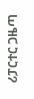ሪፓርተር ጋዜጣ